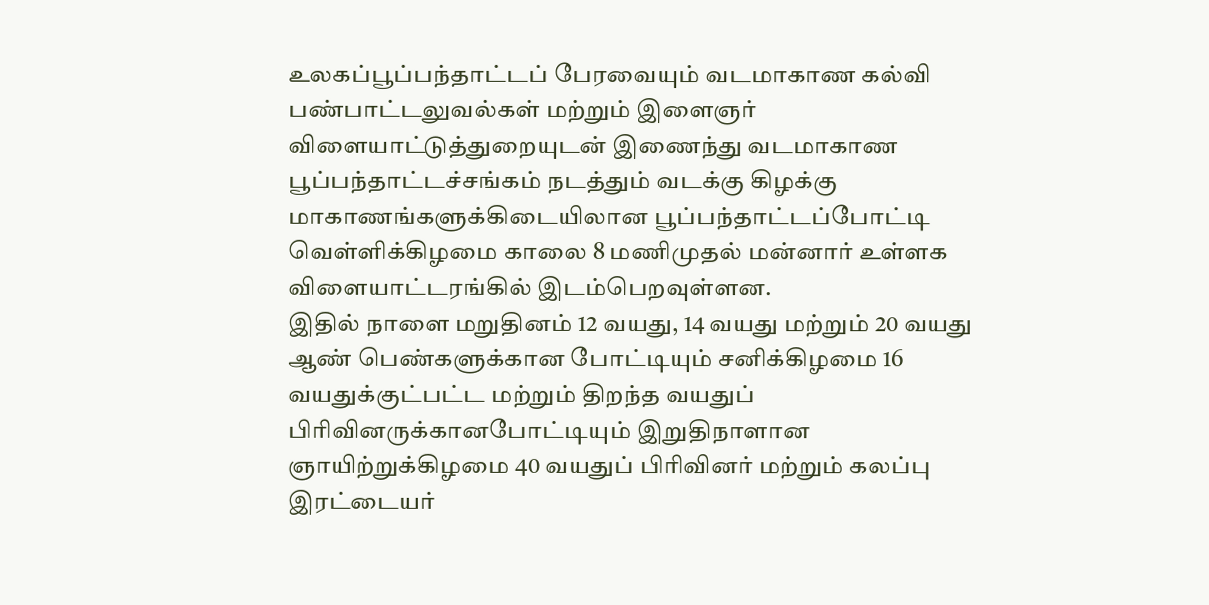உலகப்பூப்பந்தாட்டப் பேரவையும் வடமாகாண கல்வி பண்பாட்டலுவல்கள் மற்றும் இளைஞர் விளையாட்டுத்துறையுடன் இணைந்து வடமாகாண பூப்பந்தாட்டச்சங்கம் நடத்தும் வடக்கு கிழக்கு மாகாணங்களுக்கிடையிலான பூப்பந்தாட்டப்போட்டி வெள்ளிக்கிழமை காலை 8 மணிமுதல் மன்னார் உள்ளக விளையாட்டரங்கில் இடம்பெறவுள்ளன.
இதில் நாளை மறுதினம் 12 வயது, 14 வயது மற்றும் 20 வயது ஆண் பெண்களுக்கான போட்டியும் சனிக்கிழமை 16 வயதுக்குட்பட்ட மற்றும் திறந்த வயதுப் பிரிவினருக்கானபோட்டியும் இறுதிநாளான ஞாயிற்றுக்கிழமை 40 வயதுப் பிரிவினர் மற்றும் கலப்பு இரட்டையர்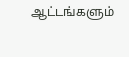ஆட்டங்களும்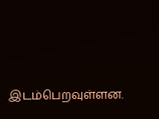இடம்பெறவுள்ளன.